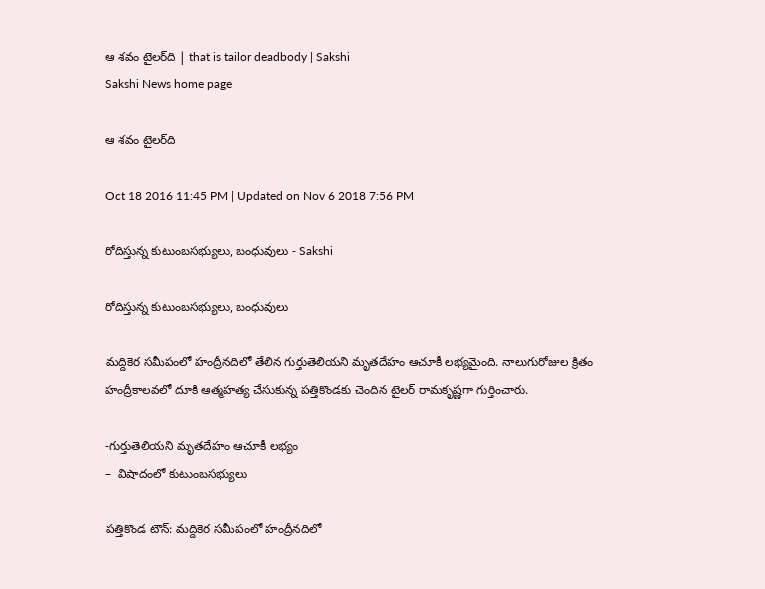ఆ శవం టైలర్‌ది | that is tailor deadbody | Sakshi
Sakshi News home page

ఆ శవం టైలర్‌ది

Oct 18 2016 11:45 PM | Updated on Nov 6 2018 7:56 PM

రోదిస్తున్న కుటుంబసభ్యులు, బంధువులు - Sakshi

రోదిస్తున్న కుటుంబసభ్యులు, బంధువులు

మద్దికెర సమీపంలో హంద్రీనదిలో తేలిన గుర్తుతెలియని మృతదేహం ఆచూకీ లభ్యమైంది. నాలుగురోజుల క్రితం హంద్రీకాలవలో దూకి ఆత్మహత్య చేసుకున్న పత్తికొండకు చెందిన టైలర్‌ రామకృష్ణగా గుర్తించారు.

-గుర్తుతెలియని మృతదేహం ఆచూకీ లభ్యం
–  విషాదంలో కుటుంబసభ్యులు

పత్తికొండ టౌన్‌: మద్దికెర సమీపంలో హంద్రీనదిలో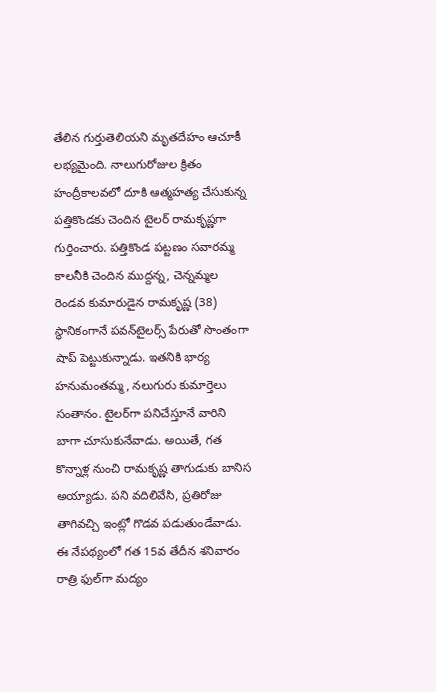తేలిన గుర్తుతెలియని మృతదేహం ఆచూకీ లభ్యమైంది. నాలుగురోజుల క్రితం హంద్రీకాలవలో దూకి ఆత్మహత్య చేసుకున్న పత్తికొండకు చెందిన టైలర్‌ రామకృష్ణగా గుర్తించారు. పత్తికొండ పట్టణం సవారమ్మ కాలనీకి చెందిన ముద్దన్న, చెన్నమ్మల రెండవ కుమారుడైన రామకృష్ణ (38) స్థానికంగానే పవన్‌టైలర్స్‌ పేరుతో సొంతంగా షాప్‌ పెట్టుకున్నాడు. ఇతనికి భార్య హనుమంతమ్మ, నలుగురు కుమార్తెలు సంతానం. టైలర్‌గా పనిచేస్తూనే వారిని బాగా చూసుకునేవాడు. అయితే, గత కొన్నాళ్ల నుంచి రామకృష్ణ తాగుడుకు బానిస అయ్యాడు. పని వదిలివేసి, ప్రతిరోజు  తాగివచ్చి ఇంట్లో గొడవ పడుతుండేవాడు. ఈ నేపథ్యంలో గత 15వ తేదీన శనివారం రాత్రి ఫుల్‌గా మద్యం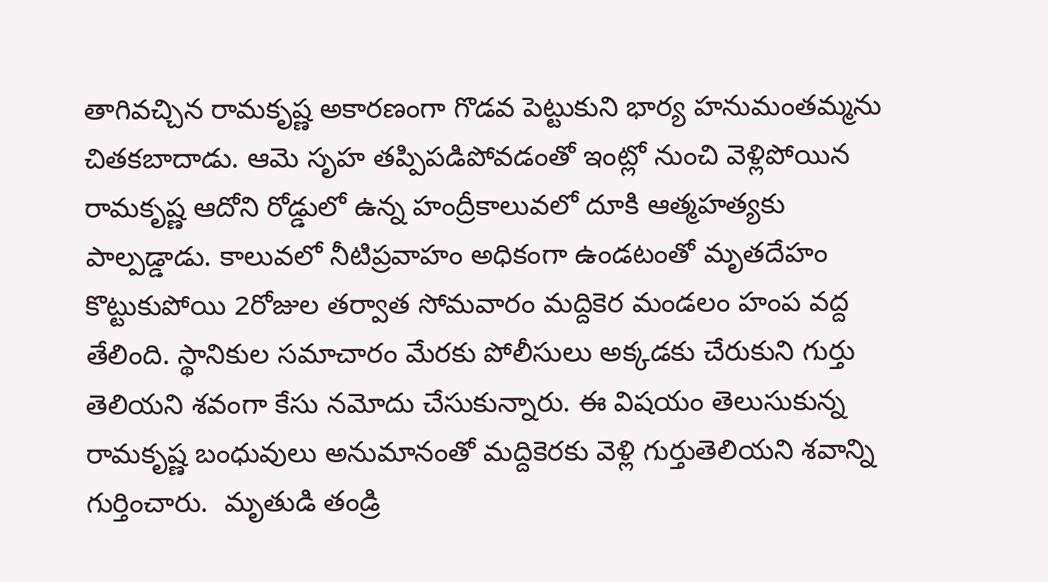తాగివచ్చిన రామకృష్ణ అకారణంగా గొడవ పెట్టుకుని భార్య హనుమంతమ్మను చితకబాదాడు. ఆమె సృహ తప్పిపడిపోవడంతో ఇంట్లో నుంచి వెళ్లిపోయిన రామకృష్ణ ఆదోని రోడ్డులో ఉన్న హంద్రీకాలువలో దూకి ఆత్మహత్యకు పాల్పడ్డాడు. కాలువలో నీటిప్రవాహం అధికంగా ఉండటంతో మృతదేహం కొట్టుకుపోయి 2రోజుల తర్వాత సోమవారం మద్దికెర మండలం హంప వద్ద తేలింది. స్థానికుల సమాచారం మేరకు పోలీసులు అక్కడకు చేరుకుని గుర్తు తెలియని శవంగా కేసు నమోదు చేసుకున్నారు. ఈ విషయం తెలుసుకున్న రామకృష్ణ బంధువులు అనుమానంతో మద్దికెరకు వెళ్లి గుర్తుతెలియని శవాన్ని  గుర్తించారు.  మృతుడి తండ్రి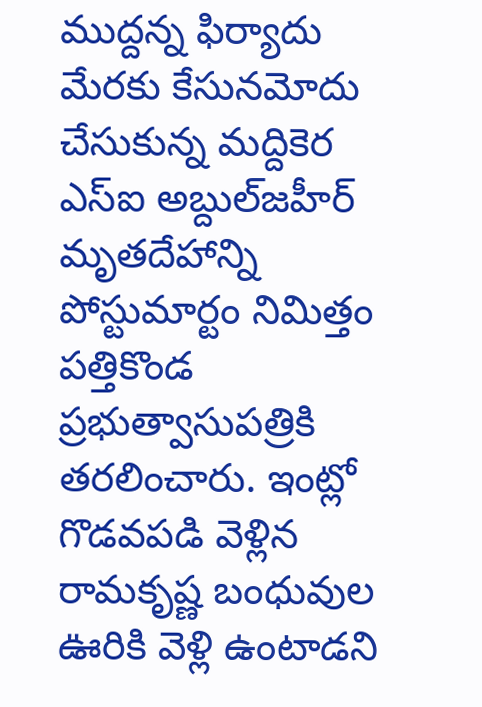ముద్దన్న ఫిర్యాదు మేరకు కేసునమోదు చేసుకున్న మద్దికెర ఎస్‌ఐ అబ్దుల్‌జహీర్‌  మృతదేహాన్ని పోస్టుమార్టం నిమిత్తం పత్తికొండ ప్రభుత్వాసుపత్రికి తరలించారు. ఇంట్లో గొడవపడి వెళ్లిన రామకృష్ణ బంధువుల ఊరికి వెళ్లి ఉంటాడని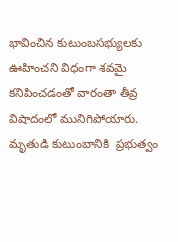భావించిన కుటుంబసభ్యులకు ఊహించని విధంగా శవమై కనిపించడంతో వారంతా తీవ్ర విషాదంలో మునిగిపోయారు. మృతుడి కుటుంబానికి  ప్రభుత్వం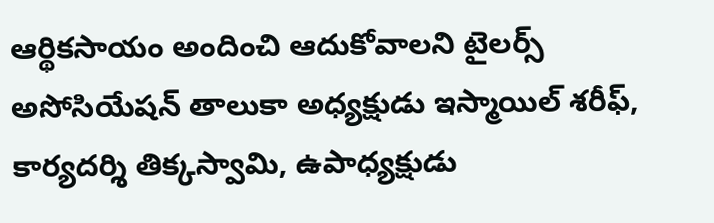ఆర్థికసాయం అందించి ఆదుకోవాలని టైలర్స్‌ అసోసియేషన్‌ తాలుకా అధ్యక్షుడు ఇస్మాయిల్‌ శరీఫ్‌, కార్యదర్శి తిక్కస్వామి, ఉపాధ్యక్షుడు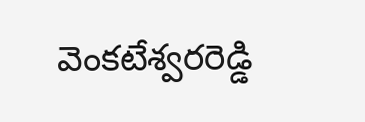వెంకటేశ్వరరెడ్డి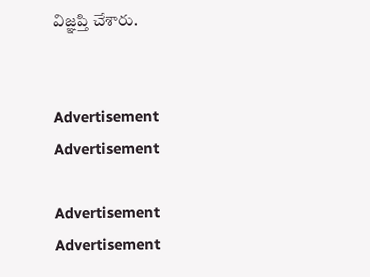విజ్ఞప్తి చేశారు.


Advertisement
Advertisement

Advertisement
Advertisement